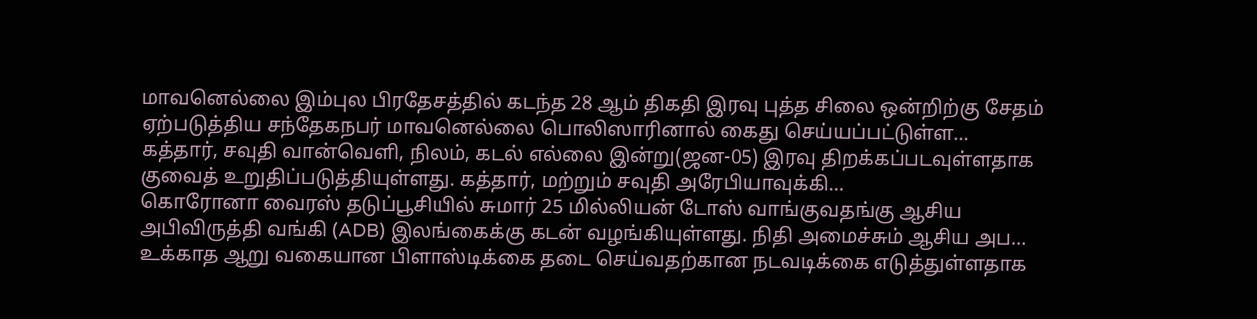மாவனெல்லை இம்புல பிரதேசத்தில் கடந்த 28 ஆம் திகதி இரவு புத்த சிலை ஒன்றிற்கு சேதம் ஏற்படுத்திய சந்தேகநபர் மாவனெல்லை பொலிஸாரினால் கைது செய்யப்பட்டுள்ள…
கத்தார், சவுதி வான்வெளி, நிலம், கடல் எல்லை இன்று(ஜன-05) இரவு திறக்கப்படவுள்ளதாக குவைத் உறுதிப்படுத்தியுள்ளது. கத்தார், மற்றும் சவுதி அரேபியாவுக்கி…
கொரோனா வைரஸ் தடுப்பூசியில் சுமார் 25 மில்லியன் டோஸ் வாங்குவதங்கு ஆசிய அபிவிருத்தி வங்கி (ADB) இலங்கைக்கு கடன் வழங்கியுள்ளது. நிதி அமைச்சும் ஆசிய அப…
உக்காத ஆறு வகையான பிளாஸ்டிக்கை தடை செய்வதற்கான நடவடிக்கை எடுத்துள்ளதாக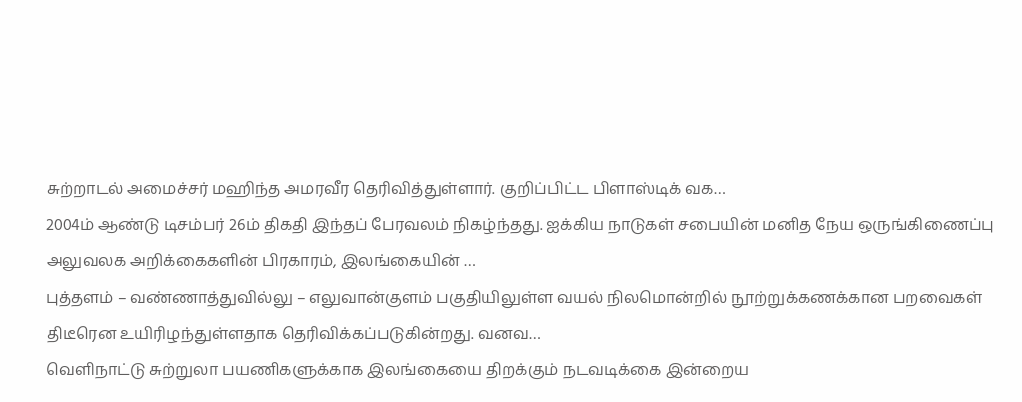சுற்றாடல் அமைச்சர் மஹிந்த அமரவீர தெரிவித்துள்ளார். குறிப்பிட்ட பிளாஸ்டிக் வக…
2004ம் ஆண்டு டிசம்பர் 26ம் திகதி இந்தப் பேரவலம் நிகழ்ந்தது. ஐக்கிய நாடுகள் சபையின் மனித நேய ஒருங்கிணைப்பு அலுவலக அறிக்கைகளின் பிரகாரம், இலங்கையின் …
புத்தளம் – வண்ணாத்துவில்லு – எலுவான்குளம் பகுதியிலுள்ள வயல் நிலமொன்றில் நூற்றுக்கணக்கான பறவைகள் திடீரென உயிரிழந்துள்ளதாக தெரிவிக்கப்படுகின்றது. வனவ…
வெளிநாட்டு சுற்றுலா பயணிகளுக்காக இலங்கையை திறக்கும் நடவடிக்கை இன்றைய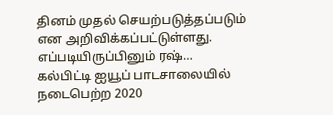தினம் முதல் செயற்படுத்தப்படும் என அறிவிக்கப்பட்டுள்ளது. எப்படியிருப்பினும் ரஷ்…
கல்பிட்டி ஐயூப் பாடசாலையில் நடைபெற்ற 2020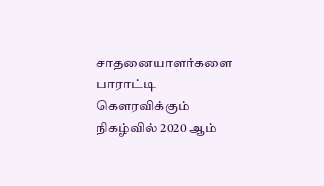சாதனையாளர்களை பாராட்டி கெளரவிக்கும் நிகழ்வில் 2020 ஆம்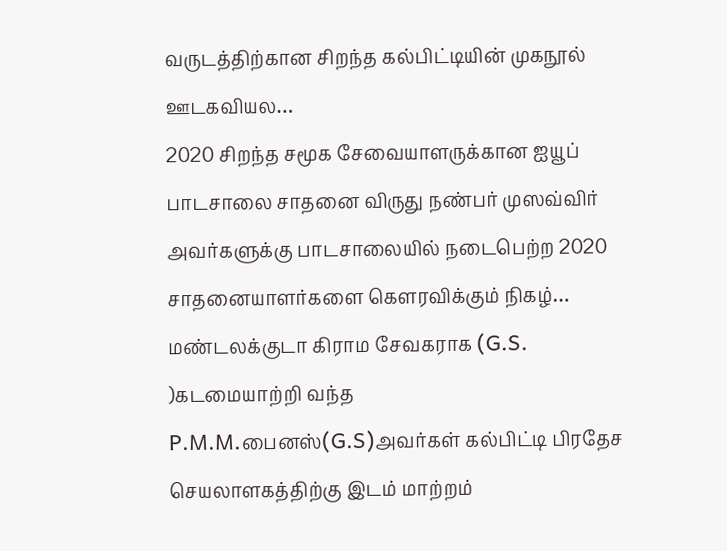வருடத்திற்கான சிறந்த கல்பிட்டியின் முகநூல் ஊடகவியல…
2020 சிறந்த சமூக சேவையாளருக்கான ஐயூப் பாடசாலை சாதனை விருது நண்பர் முஸவ்விர் அவர்களுக்கு பாடசாலையில் நடைபெற்ற 2020 சாதனையாளர்களை கெளரவிக்கும் நிகழ்…
மண்டலக்குடா கிராம சேவகராக (G.S. )கடமையாற்றி வந்த P.M.M.பைனஸ்(G.S)அவர்கள் கல்பிட்டி பிரதேச செயலாளகத்திற்கு இடம் மாற்றம்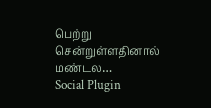பெற்று சென்றுள்ளதினால் மண்டல…
Social Plugin